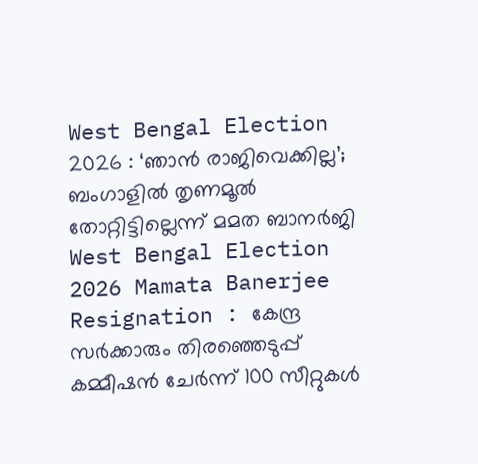West Bengal Election 2026 : ‘ഞാൻ രാജിവെക്കില്ല’; ബംഗാളിൽ തൃണമൂൽ തോറ്റിട്ടില്ലെന്ന് മമത ബാനർജി
West Bengal Election 2026 Mamata Banerjee Resignation : കേന്ദ്ര സർക്കാരും തിരഞ്ഞെടുപ്പ് കമ്മീഷൻ ചേർന്ന് 100 സീറ്റുകൾ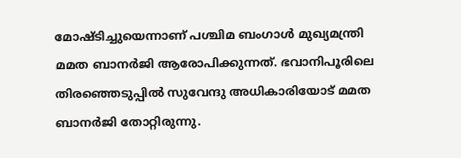മോഷ്ടിച്ചുയെന്നാണ് പശ്ചിമ ബംഗാൾ മുഖ്യമന്ത്രി മമത ബാനർജി ആരോപിക്കുന്നത്. ഭവാനിപൂരിലെ തിരഞ്ഞെടുപ്പിൽ സുവേന്ദു അധികാരിയോട് മമത ബാനർജി തോറ്റിരുന്നു.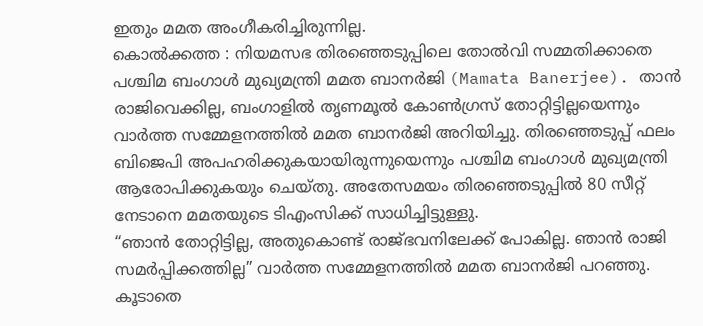ഇതും മമത അംഗീകരിച്ചിരുന്നില്ല.
കൊൽക്കത്ത : നിയമസഭ തിരഞ്ഞെടുപ്പിലെ തോൽവി സമ്മതിക്കാതെ പശ്ചിമ ബംഗാൾ മുഖ്യമന്ത്രി മമത ബാനർജി (Mamata Banerjee). താൻ രാജിവെക്കില്ല, ബംഗാളിൽ തൃണമൂൽ കോൺഗ്രസ് തോറ്റിട്ടില്ലയെന്നും വാർത്ത സമ്മേളനത്തിൽ മമത ബാനർജി അറിയിച്ചു. തിരഞ്ഞെടുപ്പ് ഫലം ബിജെപി അപഹരിക്കുകയായിരുന്നുയെന്നും പശ്ചിമ ബംഗാൾ മുഖ്യമന്ത്രി ആരോപിക്കുകയും ചെയ്തു. അതേസമയം തിരഞ്ഞെടുപ്പിൽ 80 സീറ്റ് നേടാനെ മമതയുടെ ടിഎംസിക്ക് സാധിച്ചിട്ടുള്ളു.
“ഞാൻ തോറ്റിട്ടില്ല, അതുകൊണ്ട് രാജ്ഭവനിലേക്ക് പോകില്ല. ഞാൻ രാജി സമർപ്പിക്കത്തില്ല” വാർത്ത സമ്മേളനത്തിൽ മമത ബാനർജി പറഞ്ഞു. കൂടാതെ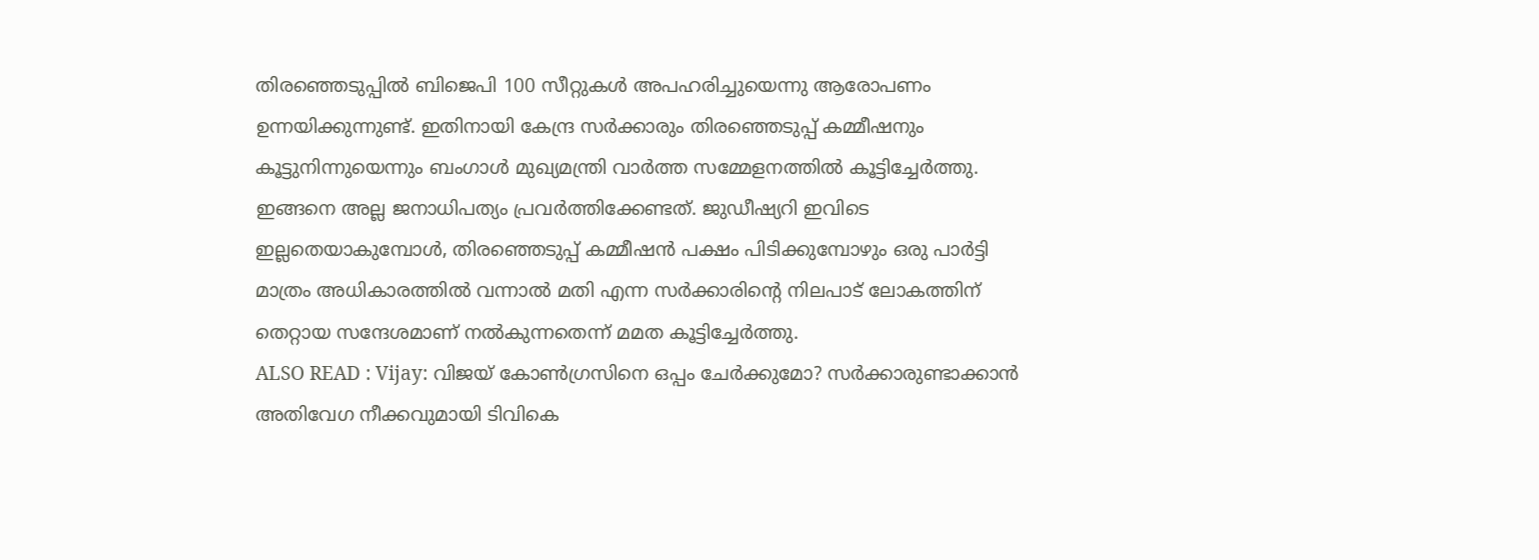തിരഞ്ഞെടുപ്പിൽ ബിജെപി 100 സീറ്റുകൾ അപഹരിച്ചുയെന്നു ആരോപണം ഉന്നയിക്കുന്നുണ്ട്. ഇതിനായി കേന്ദ്ര സർക്കാരും തിരഞ്ഞെടുപ്പ് കമ്മീഷനും കൂട്ടുനിന്നുയെന്നും ബംഗാൾ മുഖ്യമന്ത്രി വാർത്ത സമ്മേളനത്തിൽ കൂട്ടിച്ചേർത്തു. ഇങ്ങനെ അല്ല ജനാധിപത്യം പ്രവർത്തിക്കേണ്ടത്. ജുഡീഷ്യറി ഇവിടെ ഇല്ലതെയാകുമ്പോൾ, തിരഞ്ഞെടുപ്പ് കമ്മീഷൻ പക്ഷം പിടിക്കുമ്പോഴും ഒരു പാർട്ടി മാത്രം അധികാരത്തിൽ വന്നാൽ മതി എന്ന സർക്കാരിൻ്റെ നിലപാട് ലോകത്തിന് തെറ്റായ സന്ദേശമാണ് നൽകുന്നതെന്ന് മമത കൂട്ടിച്ചേർത്തു.
ALSO READ : Vijay: വിജയ് കോൺഗ്രസിനെ ഒപ്പം ചേർക്കുമോ? സർക്കാരുണ്ടാക്കാൻ അതിവേഗ നീക്കവുമായി ടിവികെ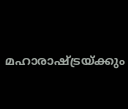മഹാരാഷ്ട്രയ്ക്കും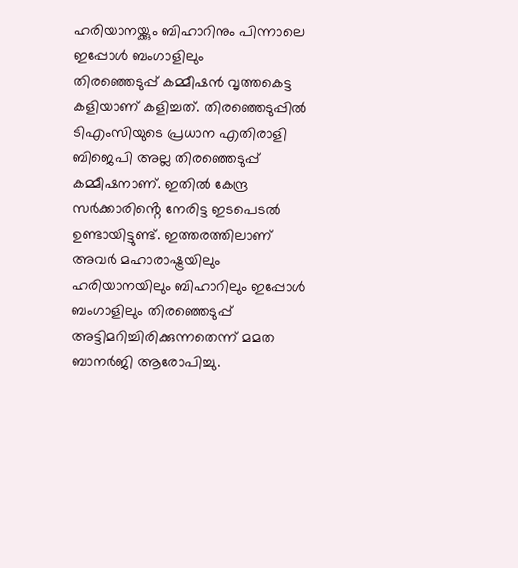ഹരിയാനയ്ക്കും ബിഹാറിനും പിന്നാലെ ഇപ്പോൾ ബംഗാളിലും
തിരഞ്ഞെടുപ്പ് കമ്മീഷൻ വൃത്തകെട്ട കളിയാണ് കളിച്ചത്. തിരഞ്ഞെടുപ്പിൽ ടിഎംസിയുടെ പ്രധാന എതിരാളി ബിജെപി അല്ല തിരഞ്ഞെടുപ്പ് കമ്മീഷനാണ്. ഇതിൽ കേന്ദ്ര സർക്കാരിൻ്റെ നേരിട്ട ഇടപെടൽ ഉണ്ടായിട്ടുണ്ട്. ഇത്തരത്തിലാണ് അവർ മഹാരാഷ്ട്രയിലും ഹരിയാനയിലും ബിഹാറിലും ഇപ്പോൾ ബംഗാളിലും തിരഞ്ഞെടുപ്പ് അട്ടിമറിച്ചിരിക്കുന്നതെന്ന് മമത ബാനർജി ആരോപിച്ചു.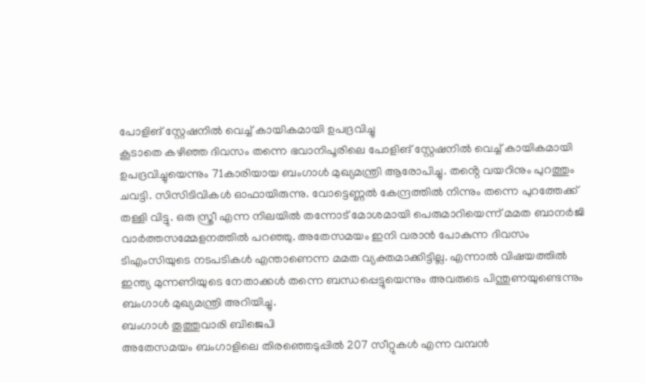പോളിങ് സ്റ്റേഷനിൽ വെച്ച് കായികമായി ഉപദ്രവിച്ചു
കൂടാതെ കഴിഞ്ഞ ദിവസം തന്നെ ഭവാനിപൂരിലെ പോളിങ് സ്റ്റേഷനിൽ വെച്ച് കായികമായി ഉപദ്രവിച്ചുയെന്നും 71കാരിയായ ബംഗാൾ മുഖ്യമന്ത്രി ആരോപിച്ചു. തൻ്റെ വയറിനും പുറത്തും ചവട്ടി. സിസിടിവികൾ ഓഫായിരുന്നു. വോട്ടെണ്ണൽ കേന്ദ്രത്തിൽ നിന്നും തന്നെ പുറത്തേക്ക് തള്ളി വിട്ടു. ഒരു സ്ത്രീ എന്ന നിലയിൽ തന്നോട് മോശമായി പെരുമാറിയെന്ന് മമത ബാനർജി വാർത്തസമ്മേളനത്തിൽ പറഞ്ഞു. അതേസമയം ഇനി വരാൻ പോകുന്ന ദിവസം ടിഎംസിയുടെ നടപടികൾ എന്താണെന്ന മമത വ്യക്തമാക്കിട്ടില്ല. എന്നാൽ വിഷയത്തിൽ ഇന്ത്യ മുന്നണിയുടെ നേതാക്കൾ തന്നെ ബന്ധപ്പെട്ടുയെന്നും അവരുടെ പിന്തുണയുണ്ടെന്നും ബംഗാൾ മുഖ്യമന്ത്രി അറിയിച്ചു.
ബംഗാൾ തൂത്തുവാരി ബിജെപി
അതേസമയം ബംഗാളിലെ തിരഞ്ഞെടുപ്പിൽ 207 സീറ്റുകൾ എന്ന വമ്പൻ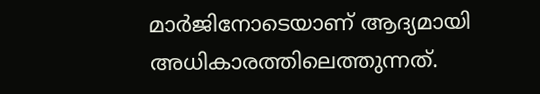മാർജിനോടെയാണ് ആദ്യമായി അധികാരത്തിലെത്തുന്നത്.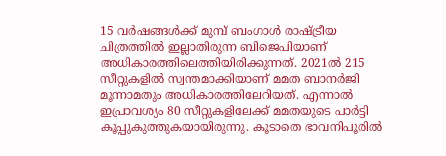15 വർഷങ്ങൾക്ക് മുമ്പ് ബംഗാൾ രാഷ്ട്രീയ ചിത്രത്തിൽ ഇല്ലാതിരുന്ന ബിജെപിയാണ് അധികാരത്തിലെത്തിയിരിക്കുന്നത്. 2021ൽ 215 സീറ്റുകളിൽ സ്വന്തമാക്കിയാണ് മമത ബാനർജി മൂന്നാമതും അധികാരത്തിലേറിയത്. എന്നാൽ ഇപ്രാവശ്യം 80 സീറ്റുകളിലേക്ക് മമതയുടെ പാർട്ടി കൂപ്പുകുത്തുകയായിരുന്നു. കൂടാതെ ഭാവനിപൂരിൽ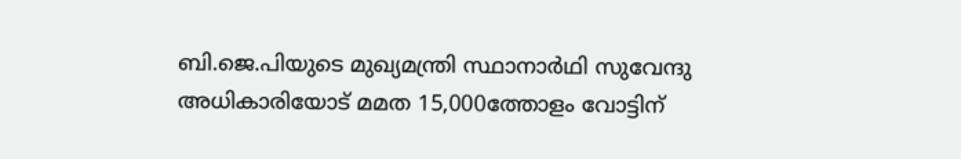ബി.ജെ.പിയുടെ മുഖ്യമന്ത്രി സ്ഥാനാർഥി സുവേന്ദു അധികാരിയോട് മമത 15,000ത്തോളം വോട്ടിന്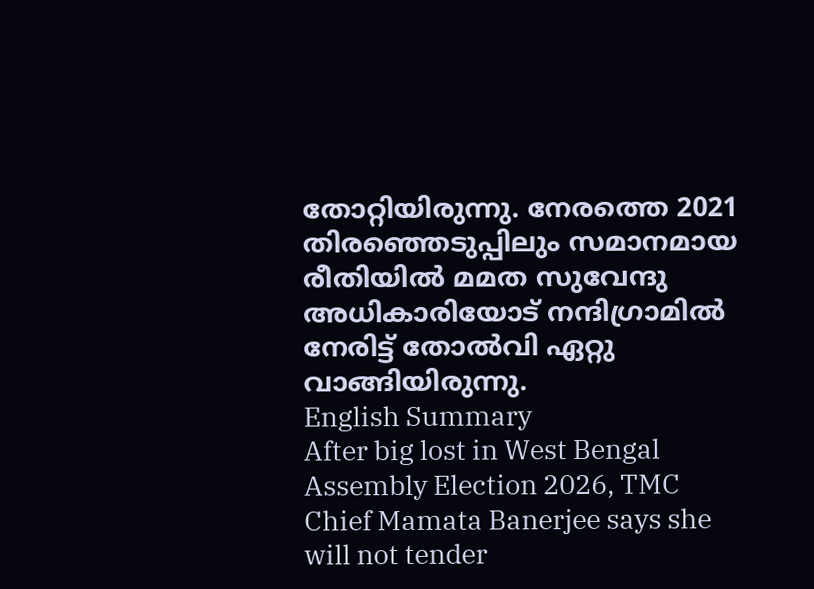തോറ്റിയിരുന്നു. നേരത്തെ 2021 തിരഞ്ഞെടുപ്പിലും സമാനമായ രീതിയിൽ മമത സുവേന്ദു അധികാരിയോട് നന്ദിഗ്രാമിൽ നേരിട്ട് തോൽവി ഏറ്റു വാങ്ങിയിരുന്നു.
English Summary
After big lost in West Bengal Assembly Election 2026, TMC Chief Mamata Banerjee says she will not tender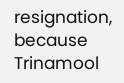resignation, because Trinamool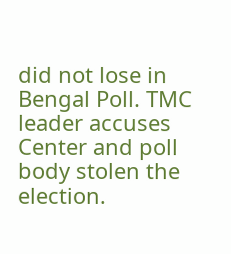did not lose in Bengal Poll. TMC leader accuses Center and poll body stolen the election.